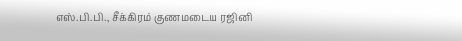எஸ்.பி.பி., சீக்கிரம் குணமடைய ரஜினி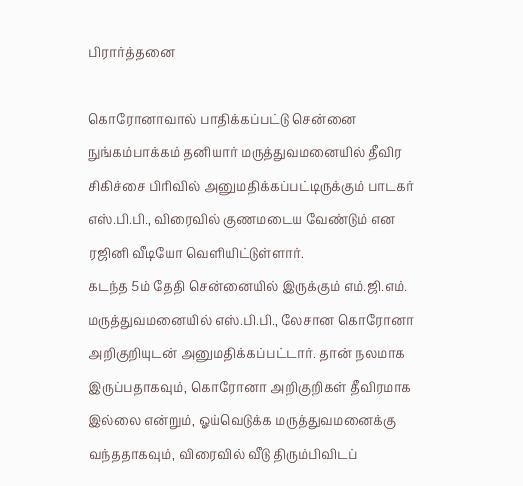பிரார்த்தனை

கொரோனாவால் பாதிக்கப்பட்டு சென்னை நுங்கம்பாக்கம் தனியார் மருத்துவமனையில் தீவிர சிகிச்சை பிரிவில் அனுமதிக்கப்பட்டிருக்கும் பாடகர் எஸ்.பி.பி., விரைவில் குணமடைய வேண்டும் என ரஜினி வீடியோ வெளியிட்டுள்ளார்.
கடந்த 5ம் தேதி சென்னையில் இருக்கும் எம்.ஜி.எம். மருத்துவமனையில் எஸ்.பி.பி., லேசான கொரோனா அறிகுறியுடன் அனுமதிக்கப்பட்டார். தான் நலமாக இருப்பதாகவும், கொரோனா அறிகுறிகள் தீவிரமாக இல்லை என்றும், ஓய்வெடுக்க மருத்துவமனைக்கு வந்ததாகவும், விரைவில் வீடு திரும்பிவிடப்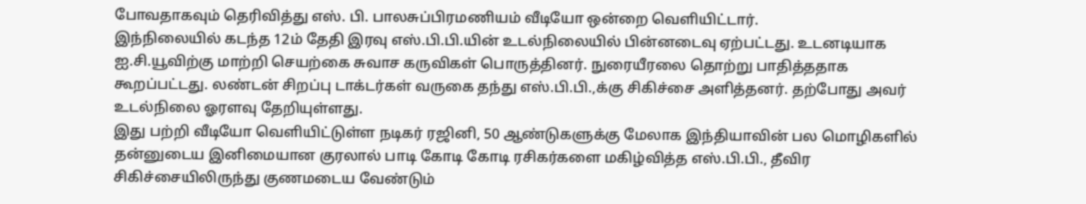போவதாகவும் தெரிவித்து எஸ். பி. பாலசுப்பிரமணியம் வீடியோ ஒன்றை வெளியிட்டார்.
இந்நிலையில் கடந்த 12ம் தேதி இரவு எஸ்.பி.பி.யின் உடல்நிலையில் பின்னடைவு ஏற்பட்டது. உடனடியாக ஐ.சி.யூவிற்கு மாற்றி செயற்கை சுவாச கருவிகள் பொருத்தினர். நுரையீரலை தொற்று பாதித்ததாக கூறப்பட்டது. லண்டன் சிறப்பு டாக்டர்கள் வருகை தந்து எஸ்.பி.பி.,க்கு சிகிச்சை அளித்தனர். தற்போது அவர் உடல்நிலை ஓரளவு தேறியுள்ளது.
இது பற்றி வீடியோ வெளியிட்டுள்ள நடிகர் ரஜினி, 50 ஆண்டுகளுக்கு மேலாக இந்தியாவின் பல மொழிகளில் தன்னுடைய இனிமையான குரலால் பாடி கோடி கோடி ரசிகர்களை மகிழ்வித்த எஸ்.பி.பி., தீவிர சிகிச்சையிலிருந்து குணமடைய வேண்டும்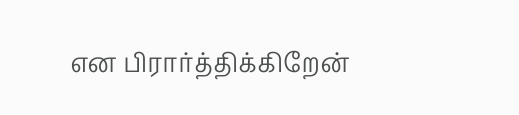என பிரார்த்திக்கிறேன்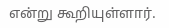என்று கூறியுள்ளார்.